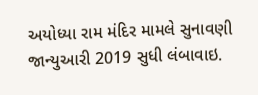અયોધ્યા રામ મંદિર મામલે સુનાવણી જાન્યુઆરી 2019 સુધી લંબાવાઇ.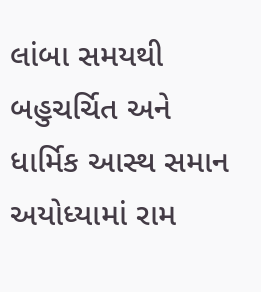લાંબા સમયથી બહુચર્ચિત અને ધાર્મિક આસ્થ સમાન અયોધ્યામાં રામ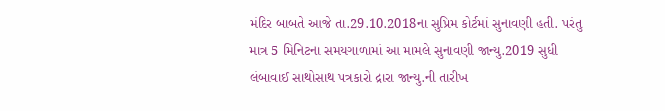મંદિર બાબતે આજે તા.29.10.2018ના સુપ્રિમ કોર્ટમાં સુનાવણી હતી. પરંતુ માત્ર 5 મિનિટના સમયગાળામાં આ મામલે સુનાવણી જાન્યુ.2019 સુધી લંબાવાઈ સાથોસાથ પત્રકારો દ્રારા જાન્યુ.ની તારીખ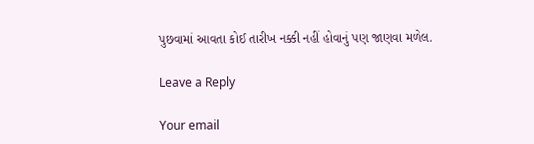પુછવામાં આવતા કોઈ તારીખ નક્કી નહીં હોવાનું પણ જાણવા મળેલ.

Leave a Reply

Your email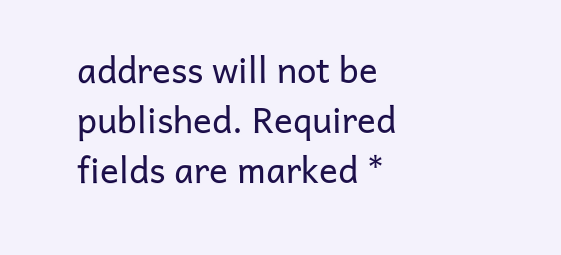address will not be published. Required fields are marked *